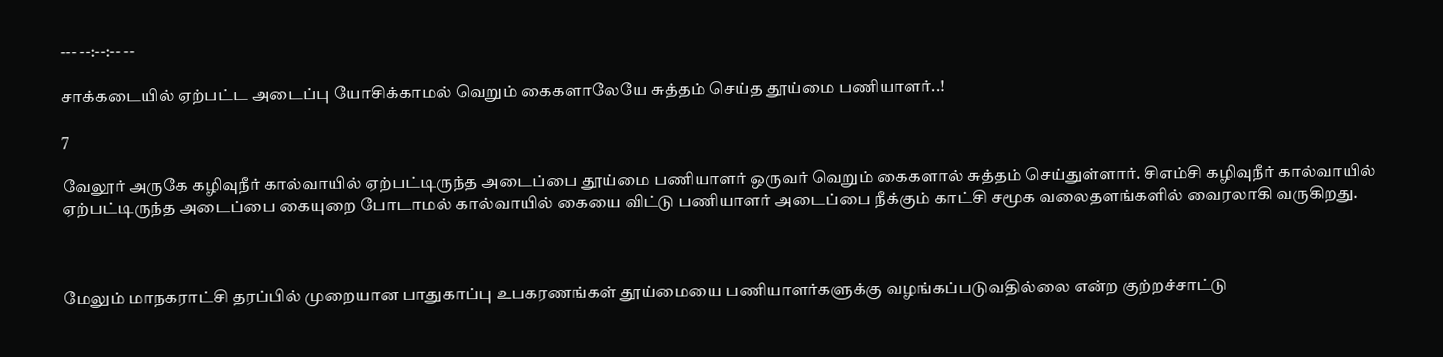--- --:--:-- --

சாக்கடையில் ஏற்பட்ட அடைப்பு யோசிக்காமல் வெறும் கைகளாலேயே சுத்தம் செய்த தூய்மை பணியாளர்..!

7

வேலூர் அருகே கழிவுநீர் கால்வாயில் ஏற்பட்டிருந்த அடைப்பை தூய்மை பணியாளர் ஒருவர் வெறும் கைகளால் சுத்தம் செய்துள்ளார். சிஎம்சி கழிவுநீர் கால்வாயில் ஏற்பட்டிருந்த அடைப்பை கையுறை போடாமல் கால்வாயில் கையை விட்டு பணியாளர் அடைப்பை நீக்கும் காட்சி சமூக வலைதளங்களில் வைரலாகி வருகிறது.



மேலும் மாநகராட்சி தரப்பில் முறையான பாதுகாப்பு உபகரணங்கள் தூய்மையை பணியாளர்களுக்கு வழங்கப்படுவதில்லை என்ற குற்றச்சாட்டு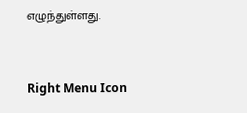எழுந்துள்ளது.



Right Menu Icon